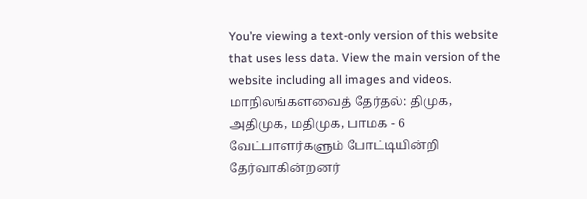You’re viewing a text-only version of this website that uses less data. View the main version of the website including all images and videos.
மாநிலங்களவைத் தேர்தல்: திமுக, அதிமுக, மதிமுக, பாமக - 6 வேட்பாளர்களும் போட்டியின்றி தேர்வாகின்றனர்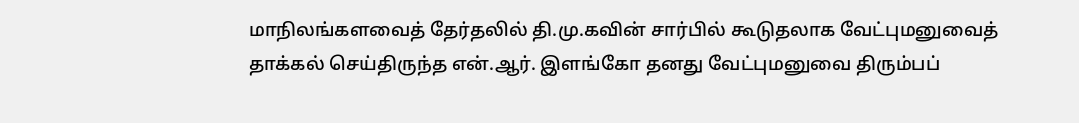மாநிலங்களவைத் தேர்தலில் தி.மு.கவின் சார்பில் கூடுதலாக வேட்புமனுவைத் தாக்கல் செய்திருந்த என்.ஆர். இளங்கோ தனது வேட்புமனுவை திரும்பப்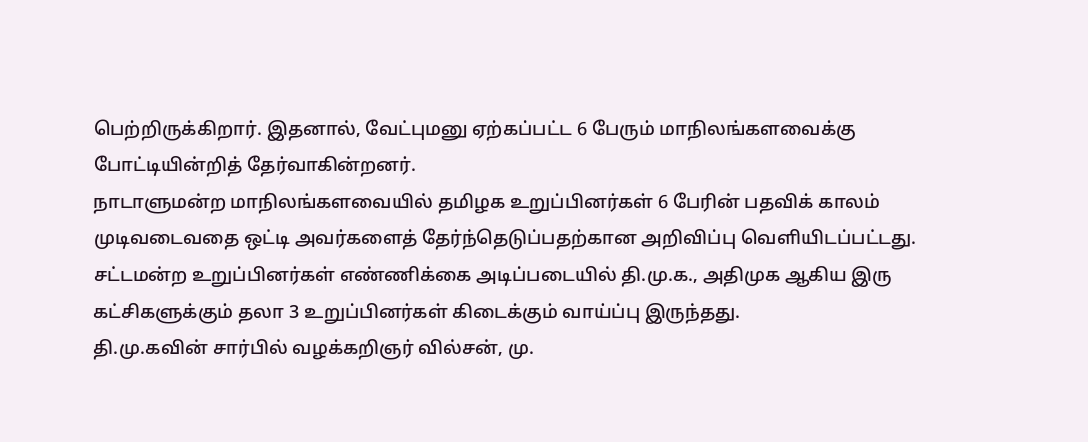பெற்றிருக்கிறார். இதனால், வேட்புமனு ஏற்கப்பட்ட 6 பேரும் மாநிலங்களவைக்கு போட்டியின்றித் தேர்வாகின்றனர்.
நாடாளுமன்ற மாநிலங்களவையில் தமிழக உறுப்பினர்கள் 6 பேரின் பதவிக் காலம் முடிவடைவதை ஒட்டி அவர்களைத் தேர்ந்தெடுப்பதற்கான அறிவிப்பு வெளியிடப்பட்டது. சட்டமன்ற உறுப்பினர்கள் எண்ணிக்கை அடிப்படையில் தி.மு.க., அதிமுக ஆகிய இரு கட்சிகளுக்கும் தலா 3 உறுப்பினர்கள் கிடைக்கும் வாய்ப்பு இருந்தது.
தி.மு.கவின் சார்பில் வழக்கறிஞர் வில்சன், மு.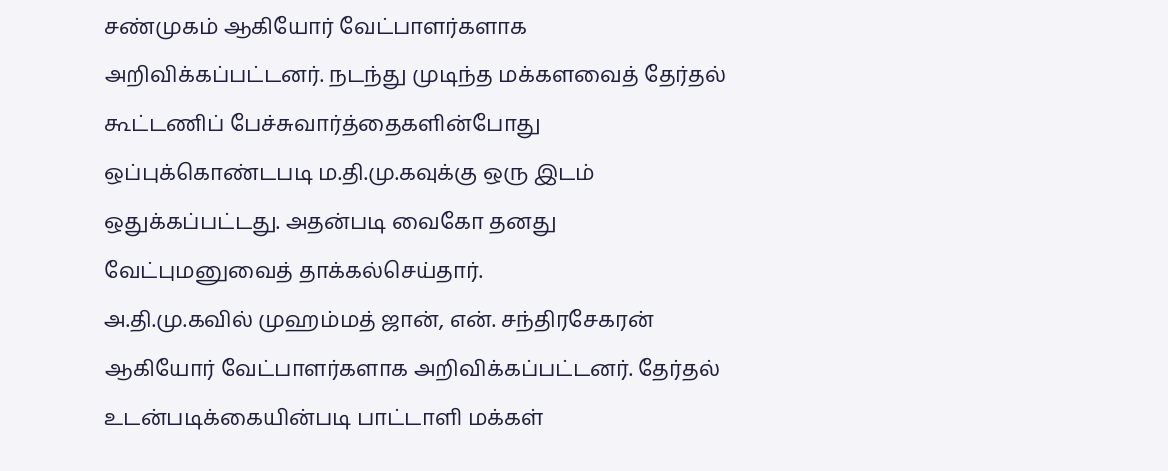சண்முகம் ஆகியோர் வேட்பாளர்களாக அறிவிக்கப்பட்டனர். நடந்து முடிந்த மக்களவைத் தேர்தல் கூட்டணிப் பேச்சுவார்த்தைகளின்போது ஒப்புக்கொண்டபடி ம.தி.மு.கவுக்கு ஒரு இடம் ஒதுக்கப்பட்டது. அதன்படி வைகோ தனது வேட்புமனுவைத் தாக்கல்செய்தார்.
அ.தி.மு.கவில் முஹம்மத் ஜான், என். சந்திரசேகரன் ஆகியோர் வேட்பாளர்களாக அறிவிக்கப்பட்டனர். தேர்தல் உடன்படிக்கையின்படி பாட்டாளி மக்கள்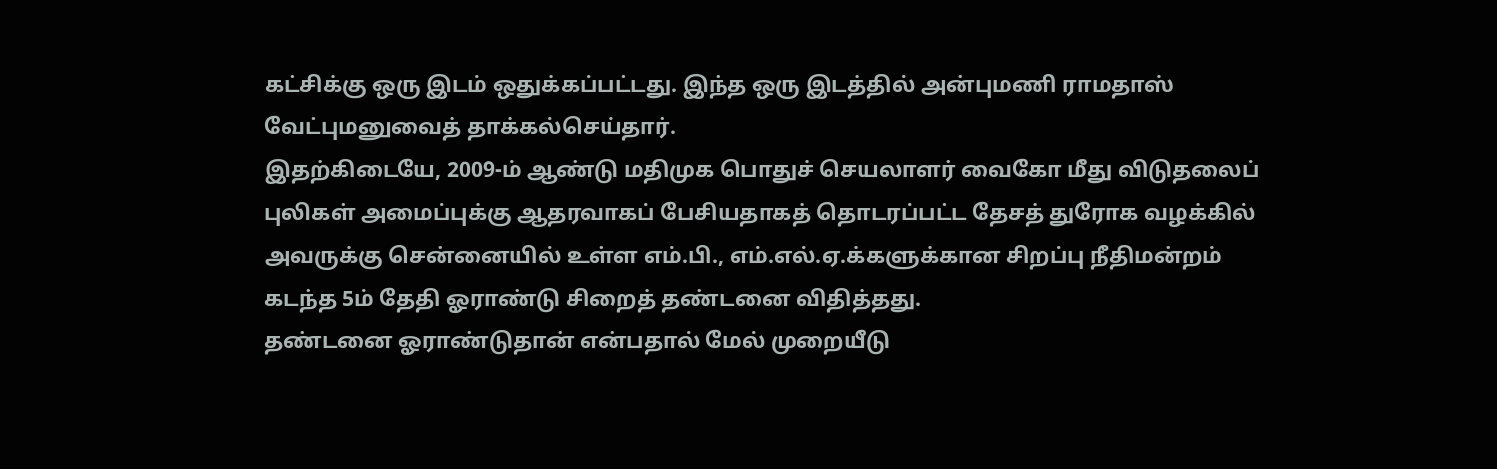கட்சிக்கு ஒரு இடம் ஒதுக்கப்பட்டது. இந்த ஒரு இடத்தில் அன்புமணி ராமதாஸ் வேட்புமனுவைத் தாக்கல்செய்தார்.
இதற்கிடையே, 2009-ம் ஆண்டு மதிமுக பொதுச் செயலாளர் வைகோ மீது விடுதலைப் புலிகள் அமைப்புக்கு ஆதரவாகப் பேசியதாகத் தொடரப்பட்ட தேசத் துரோக வழக்கில் அவருக்கு சென்னையில் உள்ள எம்.பி., எம்.எல்.ஏ.க்களுக்கான சிறப்பு நீதிமன்றம் கடந்த 5ம் தேதி ஓராண்டு சிறைத் தண்டனை விதித்தது.
தண்டனை ஓராண்டுதான் என்பதால் மேல் முறையீடு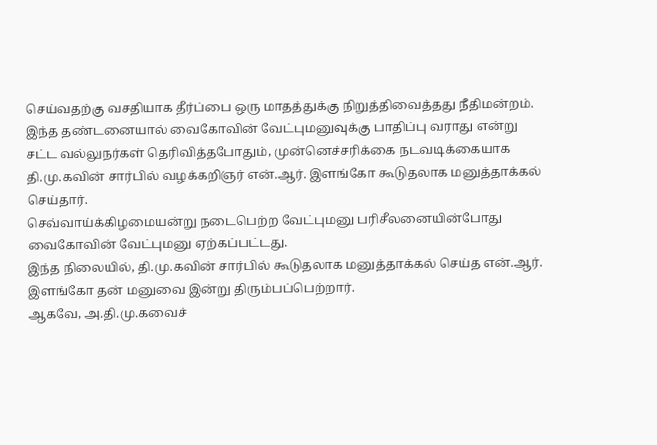செய்வதற்கு வசதியாக தீர்ப்பை ஒரு மாதத்துக்கு நிறுத்திவைத்தது நீதிமன்றம்.
இந்த தண்டனையால் வைகோவின் வேட்புமனுவுக்கு பாதிப்பு வராது என்று சட்ட வல்லுநர்கள் தெரிவித்தபோதும், முன்னெச்சரிக்கை நடவடிக்கையாக தி.மு.கவின் சார்பில் வழக்கறிஞர் என்.ஆர். இளங்கோ கூடுதலாக மனுத்தாக்கல் செய்தார்.
செவ்வாய்க்கிழமையன்று நடைபெற்ற வேட்புமனு பரிசீலனையின்போது வைகோவின் வேட்புமனு ஏற்கப்பட்டது.
இந்த நிலையில், தி.மு.கவின் சார்பில் கூடுதலாக மனுத்தாக்கல் செய்த என்.ஆர். இளங்கோ தன் மனுவை இன்று திரும்பப்பெற்றார்.
ஆகவே, அ.தி.மு.கவைச்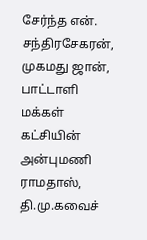சேர்ந்த என். சந்திரசேகரன், முகமது ஜான், பாட்டாளி மக்கள் கட்சியின் அன்புமணி ராமதாஸ், தி.மு.கவைச்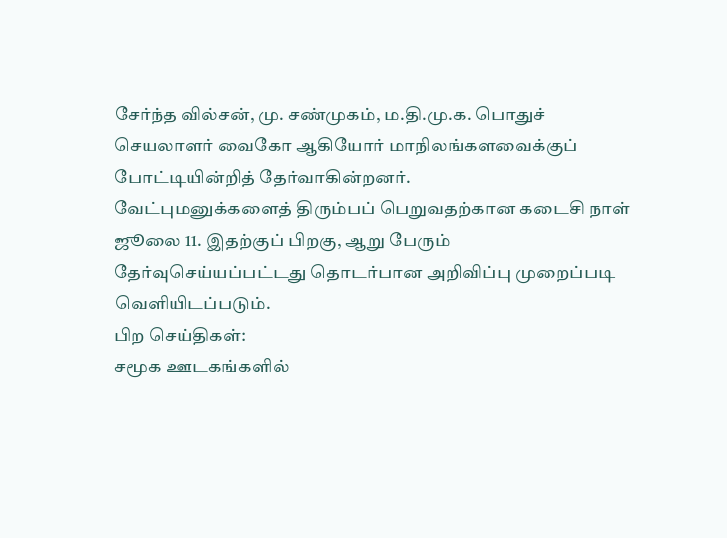சேர்ந்த வில்சன், மு. சண்முகம், ம.தி.மு.க. பொதுச் செயலாளர் வைகோ ஆகியோர் மாநிலங்களவைக்குப் போட்டியின்றித் தேர்வாகின்றனர்.
வேட்புமனுக்களைத் திரும்பப் பெறுவதற்கான கடைசி நாள் ஜூலை 11. இதற்குப் பிறகு, ஆறு பேரும் தேர்வுசெய்யப்பட்டது தொடர்பான அறிவிப்பு முறைப்படி வெளியிடப்படும்.
பிற செய்திகள்:
சமூக ஊடகங்களில்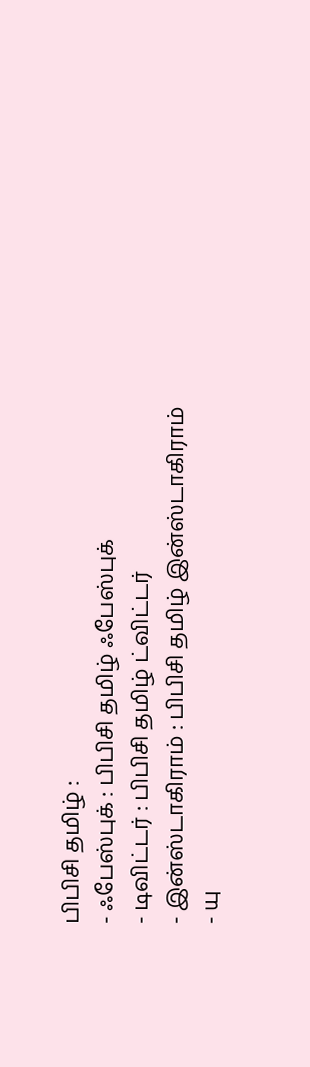பிபிசி தமிழ் :
- ஃபேஸ்புக் : பிபிசி தமிழ் ஃபேஸ்புக்
- டிவிட்டர் : பிபிசி தமிழ் ட்விட்டர்
- இன்ஸ்டாகிராம் : பிபிசி தமிழ் இன்ஸ்டாகிராம்
- யு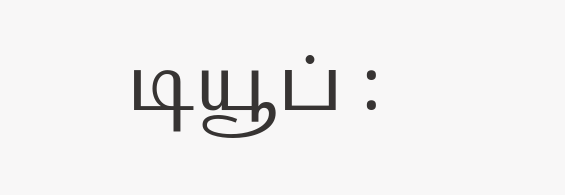டியூப் :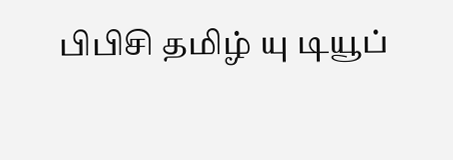பிபிசி தமிழ் யு டியூப்